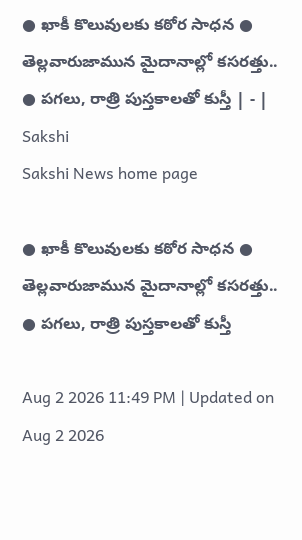● ఖాకీ కొలువులకు కఠోర సాధన ● తెల్లవారుజామున మైదానాల్లో కసరత్తు.. ● పగలు, రాత్రి పుస్తకాలతో కుస్తీ | - | Sakshi
Sakshi News home page

● ఖాకీ కొలువులకు కఠోర సాధన ● తెల్లవారుజామున మైదానాల్లో కసరత్తు.. ● పగలు, రాత్రి పుస్తకాలతో కుస్తీ

Aug 2 2026 11:49 PM | Updated on Aug 2 2026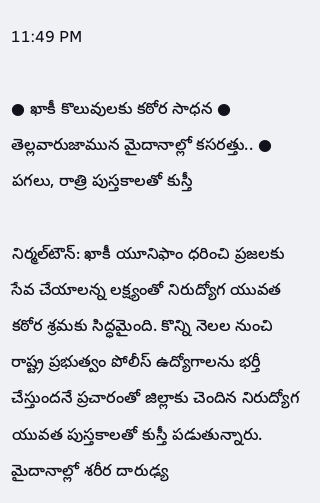11:49 PM

● ఖాకీ కొలువులకు కఠోర సాధన ● తెల్లవారుజామున మైదానాల్లో కసరత్తు.. ● పగలు, రాత్రి పుస్తకాలతో కుస్తీ

నిర్మల్‌టౌన్‌: ఖాకీ యూనిఫాం ధరించి ప్రజలకు సేవ చేయాలన్న లక్ష్యంతో నిరుద్యోగ యువత కఠోర శ్రమకు సిద్ధమైంది. కొన్ని నెలల నుంచి రాష్ట్ర ప్రభుత్వం పోలీస్‌ ఉద్యోగాలను భర్తీ చేస్తుందనే ప్రచారంతో జిల్లాకు చెందిన నిరుద్యోగ యువత పుస్తకాలతో కుస్తీ పడుతున్నారు. మైదానాల్లో శరీర దారుఢ్య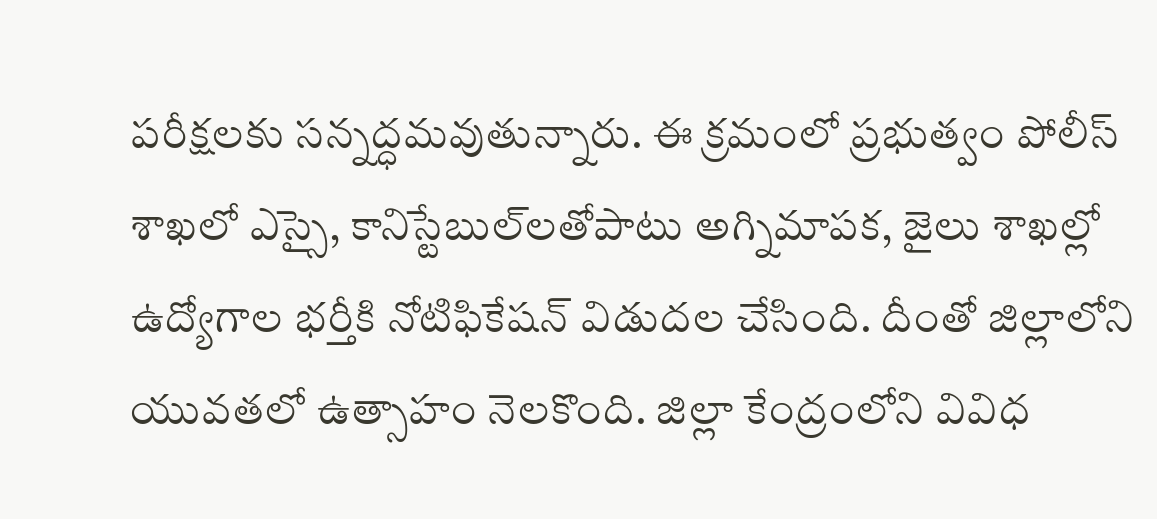పరీక్షలకు సన్నద్ధమవుతున్నారు. ఈ క్రమంలో ప్రభుత్వం పోలీస్‌ శాఖలో ఎస్సై, కానిస్టేబుల్‌లతోపాటు అగ్నిమాపక, జైలు శాఖల్లో ఉద్యోగాల భర్తీకి నోటిఫికేషన్‌ విడుదల చేసింది. దీంతో జిల్లాలోని యువతలో ఉత్సాహం నెలకొంది. జిల్లా కేంద్రంలోని వివిధ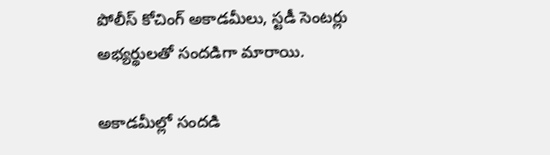పోలీస్‌ కోచింగ్‌ అకాడమీలు, స్టడీ సెంటర్లు అభ్యర్థులతో సందడిగా మారాయి.

అకాడమీల్లో సందడి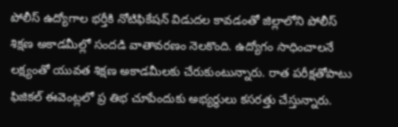పోలీస్‌ ఉద్యోగాల భర్తీకి నోటిఫికేషన్‌ విడుదల కావడంతో జిల్లాలోని పోలీస్‌ శిక్షణ అకాడమీల్లో సందడి వాతావరణం నెలకొంది. ఉద్యోగం సాధించాలనే లక్ష్యంతో యువత శిక్షణ అకాడమీలకు చేరుకుంటున్నారు. రాత పరీక్షతోపాటు ఫిజికల్‌ ఈవెంట్లలో ప్ర తిభ చూపేందుకు అభ్యర్థులు కసరత్తు చేస్తున్నారు.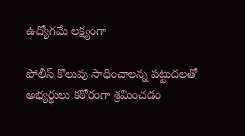ఉద్యోగమే లక్ష్యంగా

పోలీస్‌ కొలువు సాధించాలన్న పట్టుదలతో అభ్యర్థులు కఠోరంగా శ్రమించడం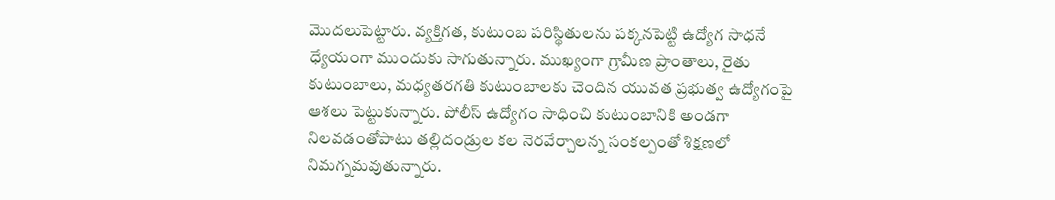మొదలుపెట్టారు. వ్యక్తిగత, కుటుంబ పరిస్థితులను పక్కనపెట్టి ఉద్యోగ సాధనే ధ్యేయంగా ముందుకు సాగుతున్నారు. ముఖ్యంగా గ్రామీణ ప్రాంతాలు, రైతు కుటుంబాలు, మధ్యతరగతి కుటుంబాలకు చెందిన యువత ప్రభుత్వ ఉద్యోగంపై ఆశలు పెట్టుకున్నారు. పోలీస్‌ ఉద్యోగం సాధించి కుటుంబానికి అండగా నిలవడంతోపాటు తల్లిదండ్రుల కల నెరవేర్చాలన్న సంకల్పంతో శిక్షణలో నిమగ్నమవుతున్నారు.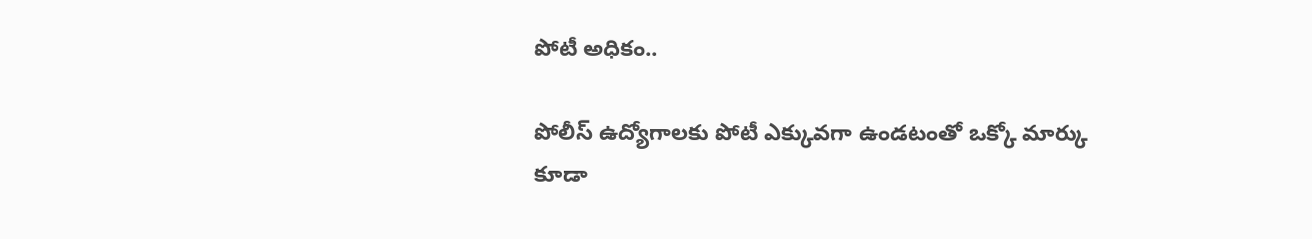పోటీ అధికం..

పోలీస్‌ ఉద్యోగాలకు పోటీ ఎక్కువగా ఉండటంతో ఒక్కో మార్కు కూడా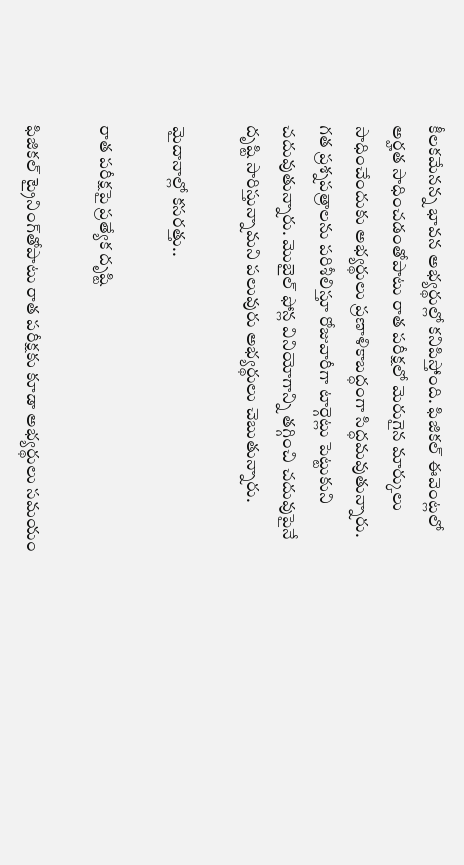కీలకమేనన్న భావన అభ్యర్థుల్లో కనిపిస్తోంది. ఫిజికల్‌ ఈవెంట్లలో అర్హత సాధించడంతోపాటు రాత పరీక్షలో మెరుగైన మార్కులు సాధించేందుకు అభ్యర్థులు ప్రణాళికాబద్ధంగా సిద్ధమవుతున్నారు. గత ప్రశ్నపత్రాలను పరిశీలిస్తూ రోజువారీగా టార్గెట్లు పెట్టుకుని చదువుతున్నారు. మొబైల్‌ ఫోన్ల వినియోగాన్ని తగ్గించి చదువుపైనే దృష్టి సారిస్తున్నామని పలువురు అభ్యర్థులు చెబుతున్నారు.

మైదానాల్లో కసరత్తు..

రాత పరీక్షపై ప్రత్యేక దృష్టి

ఫిజికల్‌ ట్రైనింగ్‌తోపాటు రాత పరీక్షకు కూడా అభ్యర్థులు సమయం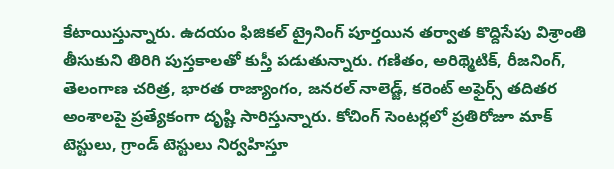కేటాయిస్తున్నారు. ఉదయం ఫిజికల్‌ ట్రైనింగ్‌ పూర్తయిన తర్వాత కొద్దిసేపు విశ్రాంతి తీసుకుని తిరిగి పుస్తకాలతో కుస్తీ పడుతున్నారు. గణితం, అరిథ్మెటిక్‌, రీజనింగ్‌, తెలంగాణ చరిత్ర, భారత రాజ్యాంగం, జనరల్‌ నాలెడ్జ్‌, కరెంట్‌ అఫైర్స్‌ తదితర అంశాలపై ప్రత్యేకంగా దృష్టి సారిస్తున్నారు. కోచింగ్‌ సెంటర్లలో ప్రతిరోజూ మాక్‌ టెస్టులు, గ్రాండ్‌ టెస్టులు నిర్వహిస్తూ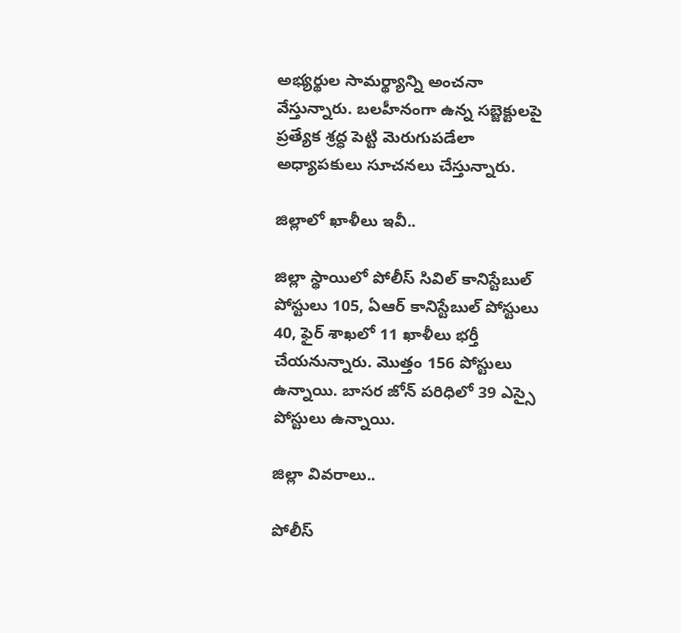అభ్యర్థుల సామర్థ్యాన్ని అంచనా వేస్తున్నారు. బలహీనంగా ఉన్న సబ్జెక్టులపై ప్రత్యేక శ్రద్ధ పెట్టి మెరుగుపడేలా అధ్యాపకులు సూచనలు చేస్తున్నారు.

జిల్లాలో ఖాళీలు ఇవీ..

జిల్లా స్థాయిలో పోలీస్‌ సివిల్‌ కానిస్టేబుల్‌ పోస్టులు 105, ఏఆర్‌ కానిస్టేబుల్‌ పోస్టులు 40, ఫైర్‌ శాఖలో 11 ఖాళీలు భర్తీ చేయనున్నారు. మొత్తం 156 పోస్టులు ఉన్నాయి. బాసర జోన్‌ పరిధిలో 39 ఎస్సై పోస్టులు ఉన్నాయి.

జిల్లా వివరాలు..

పోలీస్‌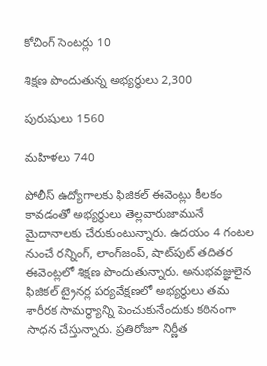కోచింగ్‌ సెంటర్లు 10

శిక్షణ పొందుతున్న అభ్యర్థులు 2,300

పురుషులు 1560

మహిళలు 740

పోలీస్‌ ఉద్యోగాలకు ఫిజికల్‌ ఈవెంట్లు కీలకం కావడంతో అభ్యర్థులు తెల్లవారుజామునే మైదానాలకు చేరుకుంటున్నారు. ఉదయం 4 గంటల నుంచే రన్నింగ్‌, లాంగ్‌జంప్‌, షాట్‌పుట్‌ తదితర ఈవెంట్లలో శిక్షణ పొందుతున్నారు. అనుభవజ్ఞులైన ఫిజికల్‌ ట్రైనర్ల పర్యవేక్షణలో అభ్యర్థులు తమ శారీరక సామర్థ్యాన్ని పెంచుకునేందుకు కఠినంగా సాధన చేస్తున్నారు. ప్రతిరోజూ నిర్ణీత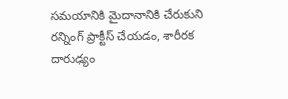సమయానికి మైదానానికి చేరుకుని రన్నింగ్‌ ప్రాక్టీస్‌ చేయడం, శారీరక దారుఢ్యం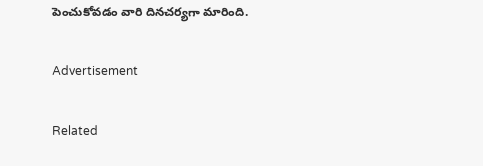పెంచుకోవడం వారి దినచర్యగా మారింది.

Advertisement

Related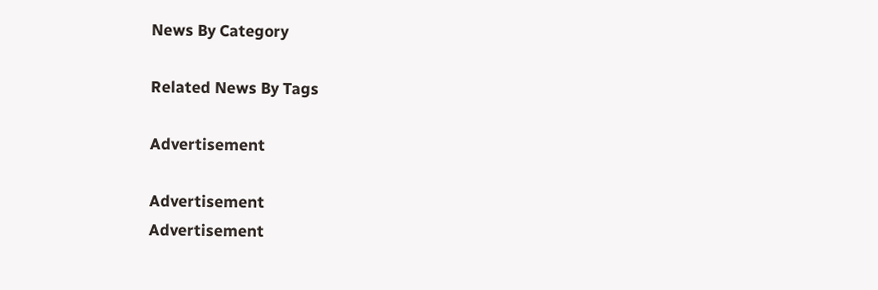News By Category

Related News By Tags

Advertisement

Advertisement
Advertisement